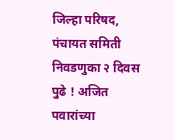जिल्हा परिषद, पंचायत समिती निवडणुका २ दिवस पुढे ! अजित पवारांच्या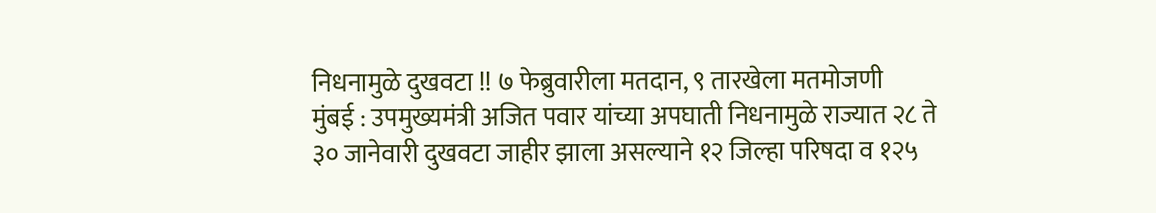निधनामुळे दुखवटा !! ७ फेब्रुवारीला मतदान, ९ तारखेला मतमोजणी
मुंबई : उपमुख्यमंत्री अजित पवार यांच्या अपघाती निधनामुळे राज्यात २८ ते ३० जानेवारी दुखवटा जाहीर झाला असल्याने १२ जिल्हा परिषदा व १२५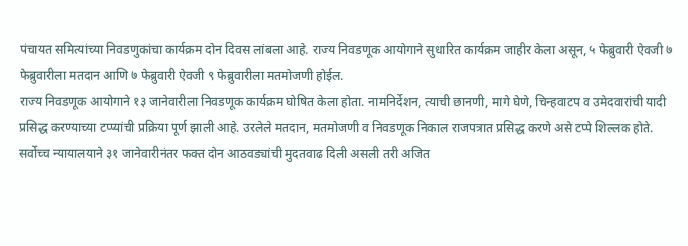पंचायत समित्यांच्या निवडणुकांचा कार्यक्रम दोन दिवस लांबला आहे. राज्य निवडणूक आयोगाने सुधारित कार्यक्रम जाहीर केला असून, ५ फेब्रुवारी ऐवजी ७ फेब्रुवारीला मतदान आणि ७ फेब्रुवारी ऐवजी ९ फेब्रुवारीला मतमोजणी होईल.
राज्य निवडणूक आयोगाने १३ जानेवारीला निवडणूक कार्यक्रम घोषित केला होता. नामनिर्देशन, त्याची छानणी, मागे घेणे, चिन्हवाटप व उमेदवारांची यादी प्रसिद्ध करण्याच्या टप्प्यांची प्रक्रिया पूर्ण झाली आहे. उरलेले मतदान, मतमोजणी व निवडणूक निकाल राजपत्रात प्रसिद्ध करणे असे टप्पे शिल्लक होते.
सर्वोच्च न्यायालयाने ३१ जानेवारीनंतर फक्त दोन आठवड्यांची मुदतवाढ दिली असली तरी अजित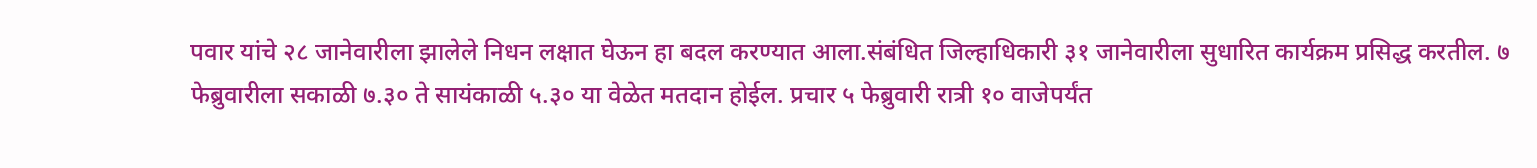पवार यांचे २८ जानेवारीला झालेले निधन लक्षात घेऊन हा बदल करण्यात आला.संबंधित जिल्हाधिकारी ३१ जानेवारीला सुधारित कार्यक्रम प्रसिद्ध करतील. ७ फेब्रुवारीला सकाळी ७.३० ते सायंकाळी ५.३० या वेळेत मतदान होईल. प्रचार ५ फेब्रुवारी रात्री १० वाजेपर्यंत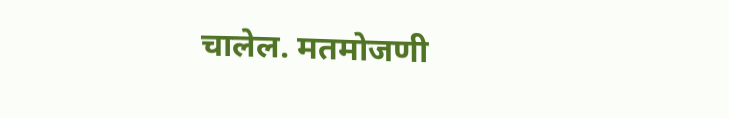चालेल. मतमोजणी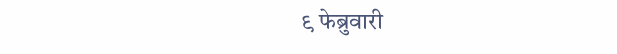९ फेब्रुवारी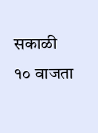सकाळी १० वाजता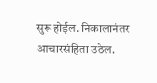सुरू होईल. निकालानंतर आचारसंहिता उठेल.